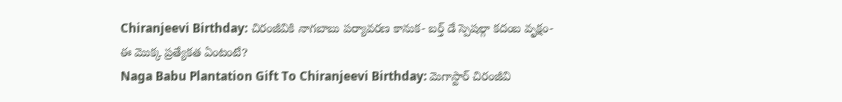Chiranjeevi Birthday: చిరంజీవికి నాగబాబు పర్యావరణ కానుక- బర్త్ డే స్పెషల్గా కదంబ వృక్షం- ఈ మొక్క ప్రత్యేకత ఏంటంటే?
Naga Babu Plantation Gift To Chiranjeevi Birthday: మెగాస్టార్ చిరంజీవి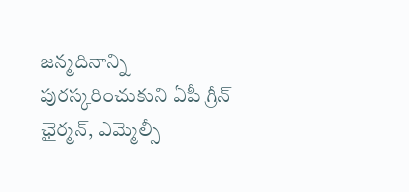జన్మదినాన్ని పురస్కరించుకుని ఏపీ గ్రీన్ ఛైర్మన్, ఎమ్మెల్సీ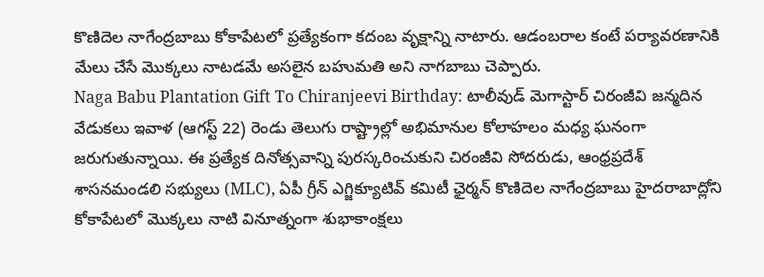కొణిదెల నాగేంద్రబాబు కోకాపేటలో ప్రత్యేకంగా కదంబ వృక్షాన్ని నాటారు. ఆడంబరాల కంటే పర్యావరణానికి మేలు చేసే మొక్కలు నాటడమే అసలైన బహుమతి అని నాగబాబు చెప్పారు.
Naga Babu Plantation Gift To Chiranjeevi Birthday: టాలీవుడ్ మెగాస్టార్ చిరంజీవి జన్మదిన వేడుకలు ఇవాళ (ఆగస్ట్ 22) రెండు తెలుగు రాష్ట్రాల్లో అభిమానుల కోలాహలం మధ్య ఘనంగా జరుగుతున్నాయి. ఈ ప్రత్యేక దినోత్సవాన్ని పురస్కరించుకుని చిరంజీవి సోదరుడు, ఆంధ్రప్రదేశ్ శాసనమండలి సభ్యులు (MLC), ఏపీ గ్రీన్ ఎగ్జిక్యూటివ్ కమిటీ ఛైర్మన్ కొణిదెల నాగేంద్రబాబు హైదరాబాద్లోని కోకాపేటలో మొక్కలు నాటి వినూత్నంగా శుభాకాంక్షలు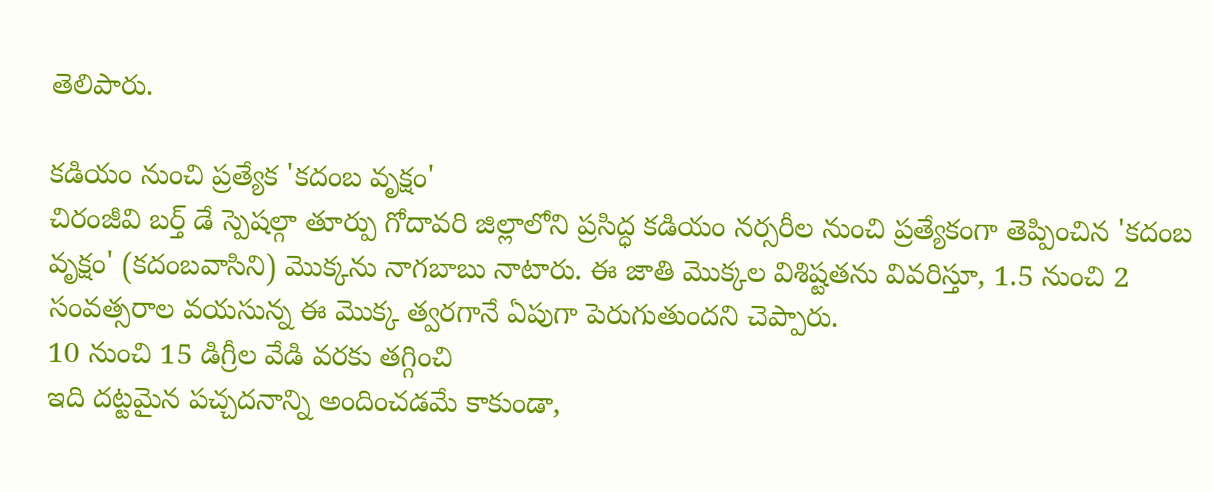తెలిపారు.

కడియం నుంచి ప్రత్యేక 'కదంబ వృక్షం'
చిరంజీవి బర్త్ డే స్పెషల్గా తూర్పు గోదావరి జిల్లాలోని ప్రసిద్ధ కడియం నర్సరీల నుంచి ప్రత్యేకంగా తెప్పించిన 'కదంబ వృక్షం' (కదంబవాసిని) మొక్కను నాగబాబు నాటారు. ఈ జాతి మొక్కల విశిష్టతను వివరిస్తూ, 1.5 నుంచి 2 సంవత్సరాల వయసున్న ఈ మొక్క త్వరగానే ఏపుగా పెరుగుతుందని చెప్పారు.
10 నుంచి 15 డిగ్రీల వేడి వరకు తగ్గించి
ఇది దట్టమైన పచ్చదనాన్ని అందించడమే కాకుండా,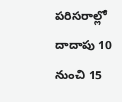పరిసరాల్లో దాదాపు 10 నుంచి 15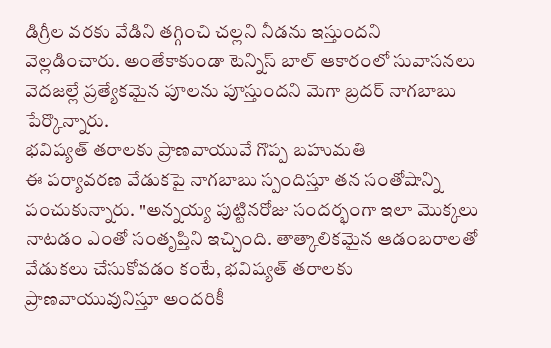డిగ్రీల వరకు వేడిని తగ్గించి చల్లని నీడను ఇస్తుందని వెల్లడించారు. అంతేకాకుండా టెన్నిస్ బాల్ ఆకారంలో సువాసనలు వెదజల్లే ప్రత్యేకమైన పూలను పూస్తుందని మెగా బ్రదర్ నాగబాబు పేర్కొన్నారు.
భవిష్యత్ తరాలకు ప్రాణవాయువే గొప్ప బహుమతి
ఈ పర్యావరణ వేడుకపై నాగబాబు స్పందిస్తూ తన సంతోషాన్ని పంచుకున్నారు. "అన్నయ్య పుట్టినరోజు సందర్భంగా ఇలా మొక్కలు నాటడం ఎంతో సంతృప్తిని ఇచ్చింది. తాత్కాలికమైన ఆడంబరాలతో వేడుకలు చేసుకోవడం కంటే, భవిష్యత్ తరాలకు ప్రాణవాయువునిస్తూ అందరికీ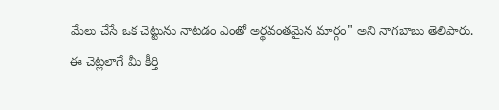మేలు చేసే ఒక చెట్టును నాటడం ఎంతో అర్థవంతమైన మార్గం" అని నాగబాబు తెలిపారు.
ఈ చెట్లలాగే మీ కీర్తి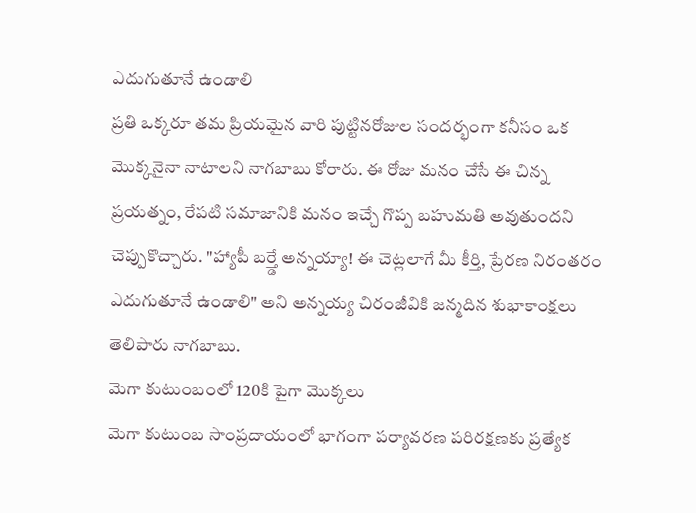ఎదుగుతూనే ఉండాలి
ప్రతి ఒక్కరూ తమ ప్రియమైన వారి పుట్టినరోజుల సందర్భంగా కనీసం ఒక మొక్కనైనా నాటాలని నాగబాబు కోరారు. ఈ రోజు మనం చేసే ఈ చిన్న ప్రయత్నం, రేపటి సమాజానికి మనం ఇచ్చే గొప్ప బహుమతి అవుతుందని చెప్పుకొచ్చారు. "హ్యాపీ బర్త్డే అన్నయ్యా! ఈ చెట్లలాగే మీ కీర్తి, ప్రేరణ నిరంతరం ఎదుగుతూనే ఉండాలి" అని అన్నయ్య చిరంజీవికి జన్మదిన శుభాకాంక్షలు తెలిపారు నాగబాబు.
మెగా కుటుంబంలో 120కి పైగా మొక్కలు
మెగా కుటుంబ సాంప్రదాయంలో భాగంగా పర్యావరణ పరిరక్షణకు ప్రత్యేక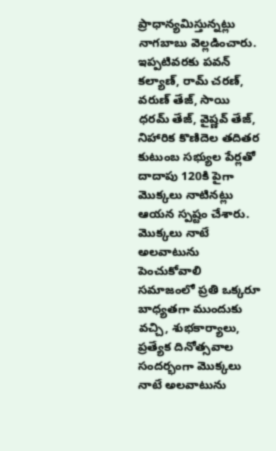ప్రాధాన్యమిస్తున్నట్లు నాగబాబు వెల్లడించారు. ఇప్పటివరకు పవన్ కల్యాణ్, రామ్ చరణ్, వరుణ్ తేజ్, సాయి ధరమ్ తేజ్, వైష్ణవ్ తేజ్, నిహారిక కొణిదెల తదితర కుటుంబ సభ్యుల పేర్లతో దాదాపు 120కి పైగా మొక్కలు నాటినట్లు ఆయన స్పష్టం చేశారు.
మొక్కలు నాటే అలవాటును పెంచుకోవాలి
సమాజంలో ప్రతి ఒక్కరూ బాధ్యతగా ముందుకు వచ్చి, శుభకార్యాలు, ప్రత్యేక దినోత్సవాల సందర్భంగా మొక్కలు నాటే అలవాటును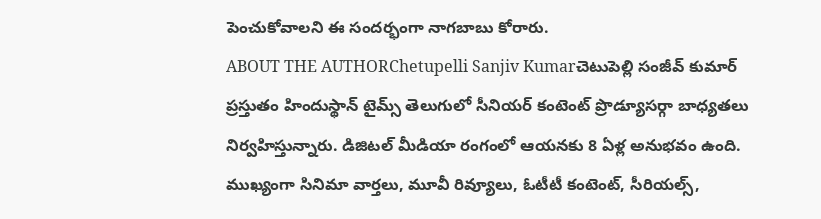పెంచుకోవాలని ఈ సందర్భంగా నాగబాబు కోరారు.
ABOUT THE AUTHORChetupelli Sanjiv Kumarచెటుపెల్లి సంజీవ్ కుమార్ ప్రస్తుతం హిందుస్థాన్ టైమ్స్ తెలుగులో సీనియర్ కంటెంట్ ప్రొడ్యూసర్గా బాధ్యతలు నిర్వహిస్తున్నారు. డిజిటల్ మీడియా రంగంలో ఆయనకు 8 ఏళ్ల అనుభవం ఉంది. ముఖ్యంగా సినిమా వార్తలు, మూవీ రివ్యూలు, ఓటీటీ కంటెంట్, సీరియల్స్,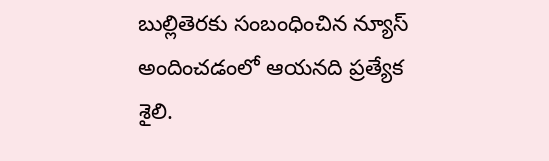బుల్లితెరకు సంబంధించిన న్యూస్ అందించడంలో ఆయనది ప్రత్యేక శైలి.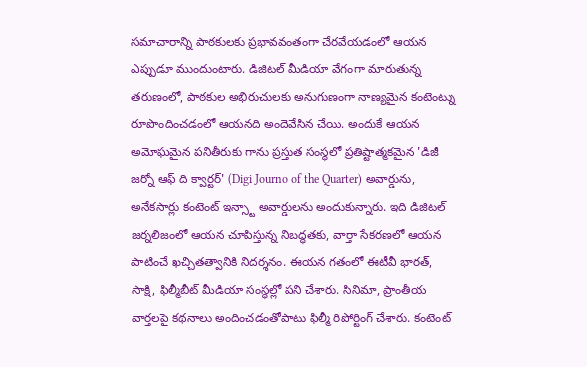సమాచారాన్ని పాఠకులకు ప్రభావవంతంగా చేరవేయడంలో ఆయన ఎప్పుడూ ముందుంటారు. డిజిటల్ మీడియా వేగంగా మారుతున్న తరుణంలో, పాఠకుల అభిరుచులకు అనుగుణంగా నాణ్యమైన కంటెంట్ను రూపొందించడంలో ఆయనది అందెవేసిన చేయి. అందుకే ఆయన అమోఘమైన పనితీరుకు గాను ప్రస్తుత సంస్థలో ప్రతిష్టాత్మకమైన 'డిజీ జర్నో ఆఫ్ ది క్వార్టర్' (Digi Journo of the Quarter) అవార్డును, అనేకసార్లు కంటెంట్ ఇన్స్టా అవార్డులను అందుకున్నారు. ఇది డిజిటల్ జర్నలిజంలో ఆయన చూపిస్తున్న నిబద్ధతకు, వార్తా సేకరణలో ఆయన పాటించే ఖచ్చితత్వానికి నిదర్శనం. ఈయన గతంలో ఈటీవీ భారత్, సాక్షి, ఫిల్మీబీట్ మీడియా సంస్థల్లో పని చేశారు. సినిమా, ప్రాంతీయ వార్తలపై కథనాలు అందించడంతోపాటు ఫిల్మీ రిపోర్టింగ్ చేశారు. కంటెంట్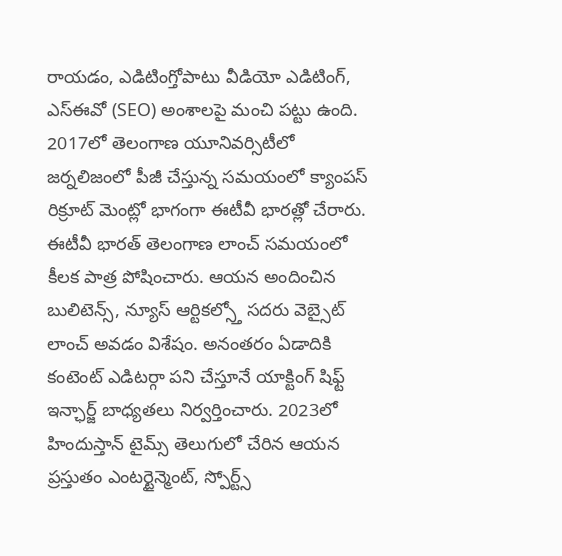రాయడం, ఎడిటింగ్తోపాటు వీడియో ఎడిటింగ్, ఎస్ఈవో (SEO) అంశాలపై మంచి పట్టు ఉంది. 2017లో తెలంగాణ యూనివర్సిటీలో జర్నలిజంలో పీజీ చేస్తున్న సమయంలో క్యాంపస్ రిక్రూట్ మెంట్లో భాగంగా ఈటీవీ భారత్లో చేరారు. ఈటీవీ భారత్ తెలంగాణ లాంచ్ సమయంలో కీలక పాత్ర పోషించారు. ఆయన అందించిన బులిటెన్స్, న్యూస్ ఆర్టికల్స్తో సదరు వెబ్సైట్ లాంచ్ అవడం విశేషం. అనంతరం ఏడాదికి కంటెంట్ ఎడిటర్గా పని చేస్తూనే యాక్టింగ్ షిఫ్ట్ ఇన్ఛార్జ్ బాధ్యతలు నిర్వర్తించారు. 2023లో హిందుస్తాన్ టైమ్స్ తెలుగులో చేరిన ఆయన ప్రస్తుతం ఎంటర్టైన్మెంట్, స్పోర్ట్స్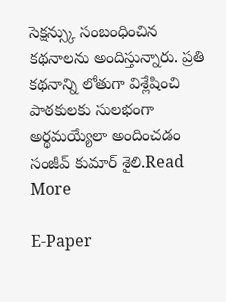సెక్షన్స్కు సంబంధించిన కథనాలను అందిస్తున్నారు. ప్రతి కథనాన్ని లోతుగా విశ్లేషించి పాఠకులకు సులభంగా అర్థమయ్యేలా అందించడం సంజీవ్ కుమార్ శైలి.Read More

E-Paper